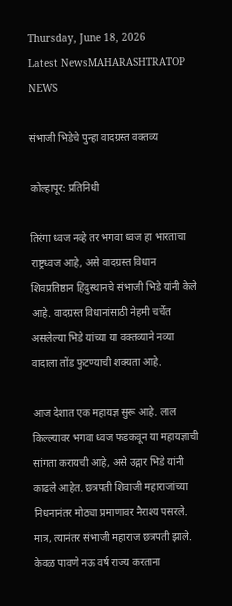Thursday, June 18, 2026
Latest NewsMAHARASHTRATOP NEWS

संभाजी भिडेचे पुन्हा वादग्रस्त वक्तव्य

कोल्हापूर: प्रतिनिधी

तिरंगा ध्वज नव्हे तर भगवा ध्वज हा भारताचा राष्ट्रध्वज आहे, असे वादग्रस्त विधान शिवप्रतिष्ठान हिंदुस्थानचे संभाजी भिडे यांनी केले आहे. वादग्रस्त विधानांसाठी नेहमी चर्चेत असलेल्या भिडे यांच्या या वक्तव्याने नव्या वादाला तोंड फुटण्याची शक्यता आहे.

आज देशात एक महायज्ञ सुरू आहे. लाल किल्ल्यावर भगवा ध्वज फडकवून या महायज्ञाची सांगता करायची आहे, असे उद्गार भिडे यांनी काढले आहेत. छत्रपती शिवाजी महाराजांच्या निधनानंतर मोठ्या प्रमाणावर नैराश्य पसरले. मात्र, त्यानंतर संभाजी महाराज छत्रपती झाले. केवळ पावणे नऊ वर्ष राज्य करताना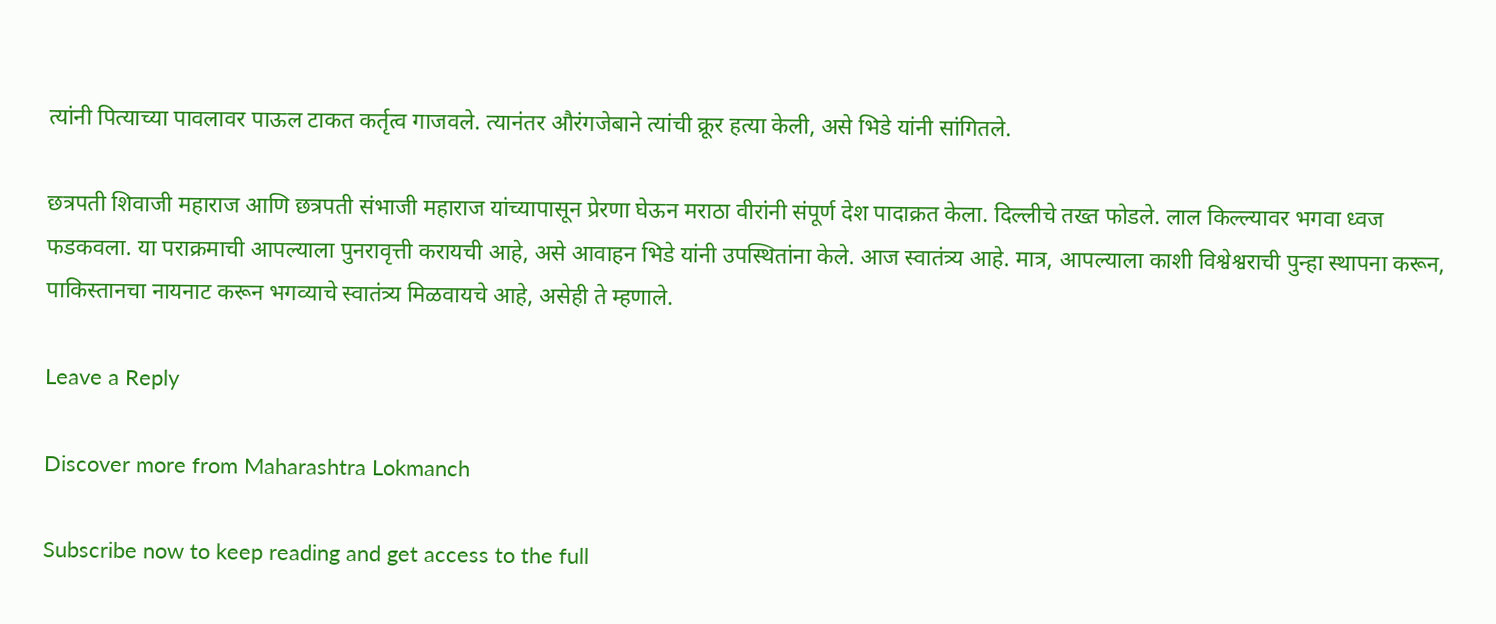त्यांनी पित्याच्या पावलावर पाऊल टाकत कर्तृत्व गाजवले. त्यानंतर औरंगजेबाने त्यांची क्रूर हत्या केली, असे भिडे यांनी सांगितले.

छत्रपती शिवाजी महाराज आणि छत्रपती संभाजी महाराज यांच्यापासून प्रेरणा घेऊन मराठा वीरांनी संपूर्ण देश पादाक्रत केला. दिल्लीचे तख्त फोडले. लाल किल्ल्यावर भगवा ध्वज फडकवला. या पराक्रमाची आपल्याला पुनरावृत्ती करायची आहे, असे आवाहन भिडे यांनी उपस्थितांना केले. आज स्वातंत्र्य आहे. मात्र, आपल्याला काशी विश्वेश्वराची पुन्हा स्थापना करून, पाकिस्तानचा नायनाट करून भगव्याचे स्वातंत्र्य मिळवायचे आहे, असेही ते म्हणाले.

Leave a Reply

Discover more from Maharashtra Lokmanch

Subscribe now to keep reading and get access to the full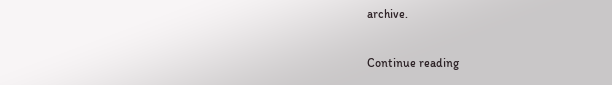archive.

Continue reading